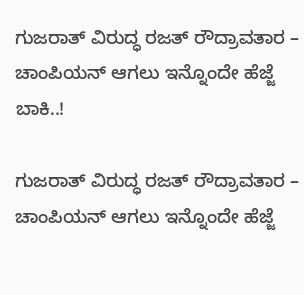ಗುಜರಾತ್ ವಿರುದ್ಧ ರಜತ್ ರೌದ್ರಾವತಾರ – ಚಾಂಪಿಯನ್ ಆಗಲು ಇನ್ನೊಂದೇ ಹೆಜ್ಜೆ ಬಾಕಿ..!

ಗುಜರಾತ್ ವಿರುದ್ಧ ರಜತ್ ರೌದ್ರಾವತಾರ – ಚಾಂಪಿಯನ್ ಆಗಲು ಇನ್ನೊಂದೇ ಹೆಜ್ಜೆ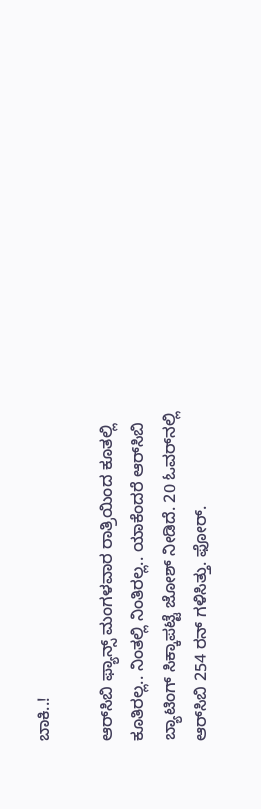ಬಾಕಿ..!

ಆರ್‌ಸಿಬಿ ಫ್ಯಾನ್ಸ್ ಮಂಗಳವಾರ ರಾತ್ರಿಯಿಂದ ಕೂತಲ್ಲಿ ಕೂತಿರಲ್ಲ.. ನಿಂತಲ್ಲಿ ನಿಂತಿರಲ್ಲ.. ಯಾಕೆಂದರೆ ಆರ್‌ಸಿಬಿ ಬ್ಯಾಟಿಂಗ್ ಸಿಕ್ಕಾಪಟ್ಟೆ ಜೋಶ್ ನೀಡಿದೆ. 20 ಓವರ್‌ನಲ್ಲಿ ಆರ್‌ಸಿಬಿ 254 ರನ್ ಗಳಿಸಿತ್ತು. ಫೋರ್.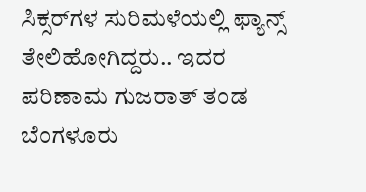ಸಿಕ್ಸರ್‌ಗಳ ಸುರಿಮಳೆಯಲ್ಲಿ ಫ್ಯಾನ್ಸ್ ತೇಲಿಹೋಗಿದ್ದರು.. ಇದರ ಪರಿಣಾಮ ಗುಜರಾತ್ ತಂಡ ಬೆಂಗಳೂರು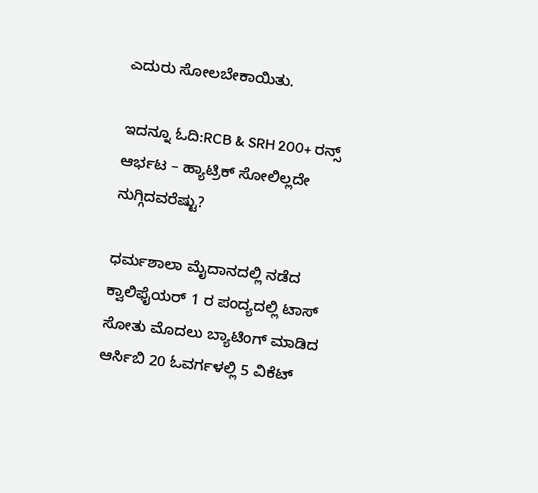ಎದುರು ಸೋಲಬೇಕಾಯಿತು.

ಇದನ್ನೂ ಓದಿ:RCB & SRH 200+ ರನ್ಸ್ ಆರ್ಭಟ – ಹ್ಯಾಟ್ರಿಕ್ ಸೋಲಿಲ್ಲದೇ ನುಗ್ಗಿದವರೆಷ್ಟು?

ಧರ್ಮಶಾಲಾ ಮೈದಾನದಲ್ಲಿ ನಡೆದ ಕ್ವಾಲಿಫೈಯರ್ 1 ರ ಪಂದ್ಯದಲ್ಲಿ ಟಾಸ್ ಸೋತು ಮೊದಲು ಬ್ಯಾಟಿಂಗ್ ಮಾಡಿದ  ಆರ್ಸಿಬಿ 20 ಓವರ್ಗಳಲ್ಲಿ 5 ವಿಕೆಟ್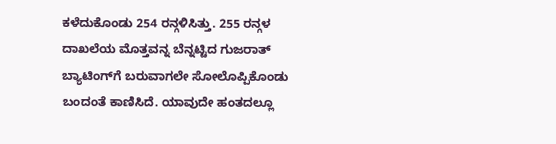ಕಳೆದುಕೊಂಡು 254 ರನ್ಗಳಿಸಿತ್ತು. 255 ರನ್ಗಳ ದಾಖಲೆಯ ಮೊತ್ತವನ್ನ ಬೆನ್ನಟ್ಟಿದ ಗುಜರಾತ್ ಬ್ಯಾಟಿಂಗ್‌ಗೆ ಬರುವಾಗಲೇ ಸೋಲೊಪ್ಪಿಕೊಂಡು ಬಂದಂತೆ ಕಾಣಿಸಿದೆ. ಯಾವುದೇ ಹಂತದಲ್ಲೂ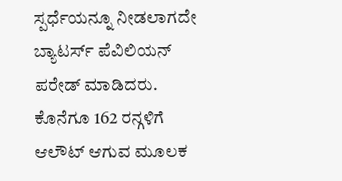ಸ್ಪರ್ಧೆಯನ್ನೂ ನೀಡಲಾಗದೇ ಬ್ಯಾಟರ್ಸ್ ಪೆವಿಲಿಯನ್ ಪರೇಡ್ ಮಾಡಿದರು. ಕೊನೆಗೂ 162 ರನ್ಗಳಿಗೆ ಆಲೌಟ್ ಆಗುವ ಮೂಲಕ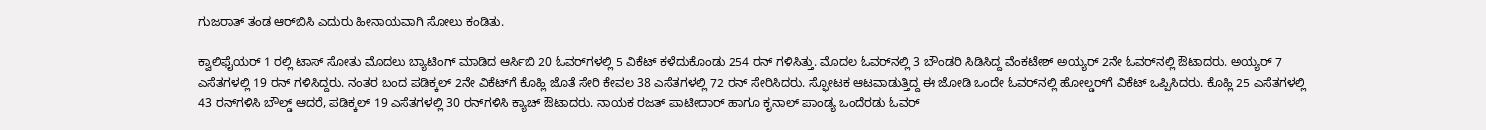ಗುಜರಾತ್ ತಂಡ ಆರ್‌ಬಿಸಿ ಎದುರು ಹೀನಾಯವಾಗಿ ಸೋಲು ಕಂಡಿತು.

ಕ್ವಾಲಿಫೈಯರ್ 1 ರಲ್ಲಿ ಟಾಸ್ ಸೋತು ಮೊದಲು ಬ್ಯಾಟಿಂಗ್ ಮಾಡಿದ ಆರ್ಸಿಬಿ 20 ಓವರ್‌ಗಳಲ್ಲಿ 5 ವಿಕೆಟ್ ಕಳೆದುಕೊಂಡು 254 ರನ್ ಗಳಿಸಿತ್ತು. ಮೊದಲ ಓವರ್‌ನಲ್ಲಿ 3 ಬೌಂಡರಿ ಸಿಡಿಸಿದ್ದ ವೆಂಕಟೇಶ್ ಅಯ್ಯರ್ 2ನೇ ಓವರ್‌ನಲ್ಲಿ ಔಟಾದರು. ಅಯ್ಯರ್ 7 ಎಸೆತಗಳಲ್ಲಿ 19 ರನ್ ಗಳಿಸಿದ್ದರು. ನಂತರ ಬಂದ ಪಡಿಕ್ಕಲ್ 2ನೇ ವಿಕೆಟ್‌ಗೆ ಕೊಹ್ಲಿ ಜೊತೆ ಸೇರಿ ಕೇವಲ 38 ಎಸೆತಗಳಲ್ಲಿ 72 ರನ್ ಸೇರಿಸಿದರು. ಸ್ಫೋಟಕ ಆಟವಾಡುತ್ತಿದ್ದ ಈ ಜೋಡಿ ಒಂದೇ ಓವರ್‌ನಲ್ಲಿ ಹೋಲ್ಡರ್‌ಗೆ ವಿಕೆಟ್ ಒಪ್ಪಿಸಿದರು. ಕೊಹ್ಲಿ 25 ಎಸೆತಗಳಲ್ಲಿ 43 ರನ್‌ಗಳಿಸಿ ಬೌಲ್ಡ್ ಆದರೆ, ಪಡಿಕ್ಕಲ್ 19 ಎಸೆತಗಳಲ್ಲಿ 30 ರನ್‌ಗಳಿಸಿ ಕ್ಯಾಚ್ ಔಟಾದರು. ನಾಯಕ ರಜತ್ ಪಾಟೀದಾರ್ ಹಾಗೂ ಕೃನಾಲ್ ಪಾಂಡ್ಯ ಒಂದೆರಡು ಓವರ್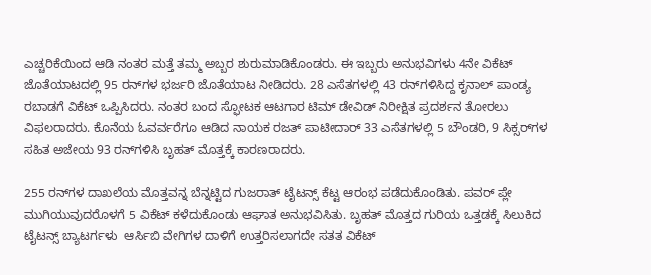ಎಚ್ಚರಿಕೆಯಿಂದ ಆಡಿ ನಂತರ ಮತ್ತೆ ತಮ್ಮ ಅಬ್ಬರ ಶುರುಮಾಡಿಕೊಂಡರು. ಈ ಇಬ್ಬರು ಅನುಭವಿಗಳು 4ನೇ ವಿಕೆಟ್ ಜೊತೆಯಾಟದಲ್ಲಿ 95 ರನ್‌ಗಳ ಭರ್ಜರಿ ಜೊತೆಯಾಟ ನೀಡಿದರು. 28 ಎಸೆತಗಳಲ್ಲಿ 43 ರನ್‌ಗಳಿಸಿದ್ದ ಕೃನಾಲ್ ಪಾಂಡ್ಯ ರಬಾಡಗೆ ವಿಕೆಟ್ ಒಪ್ಪಿಸಿದರು. ನಂತರ ಬಂದ ಸ್ಫೋಟಕ ಆಟಗಾರ ಟಿಮ್ ಡೇವಿಡ್ ನಿರೀಕ್ಷಿತ ಪ್ರದರ್ಶನ ತೋರಲು ವಿಫಲರಾದರು. ಕೊನೆಯ ಓವರ್ವರೆಗೂ ಆಡಿದ ನಾಯಕ ರಜತ್ ಪಾಟೀದಾರ್ 33 ಎಸೆತಗಳಲ್ಲಿ 5 ಬೌಂಡರಿ, 9 ಸಿಕ್ಸರ್‌ಗಳ ಸಹಿತ ಅಜೇಯ 93 ರನ್‌ಗಳಿಸಿ ಬೃಹತ್ ಮೊತ್ತಕ್ಕೆ ಕಾರಣರಾದರು.

255 ರನ್‌ಗಳ ದಾಖಲೆಯ ಮೊತ್ತವನ್ನ ಬೆನ್ನಟ್ಟಿದ ಗುಜರಾತ್ ಟೈಟನ್ಸ್ ಕೆಟ್ಟ ಆರಂಭ ಪಡೆದುಕೊಂಡಿತು. ಪವರ್ ಪ್ಲೇ ಮುಗಿಯುವುದರೊಳಗೆ 5 ವಿಕೆಟ್ ಕಳೆದುಕೊಂಡು ಆಘಾತ ಅನುಭವಿಸಿತು. ಬೃಹತ್ ಮೊತ್ತದ ಗುರಿಯ ಒತ್ತಡಕ್ಕೆ ಸಿಲುಕಿದ ಟೈಟನ್ಸ್ ಬ್ಯಾಟರ್ಗಳು  ಆರ್ಸಿಬಿ ವೇಗಿಗಳ ದಾಳಿಗೆ ಉತ್ತರಿಸಲಾಗದೇ ಸತತ ವಿಕೆಟ್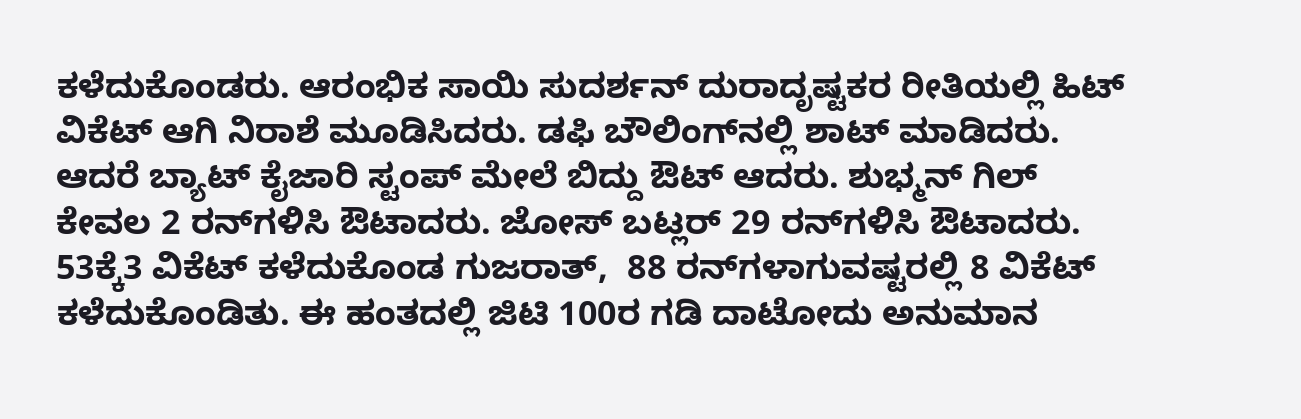ಕಳೆದುಕೊಂಡರು. ಆರಂಭಿಕ ಸಾಯಿ ಸುದರ್ಶನ್ ದುರಾದೃಷ್ಟಕರ ರೀತಿಯಲ್ಲಿ ಹಿಟ್ ವಿಕೆಟ್ ಆಗಿ ನಿರಾಶೆ ಮೂಡಿಸಿದರು. ಡಫಿ ಬೌಲಿಂಗ್‌ನಲ್ಲಿ ಶಾಟ್ ಮಾಡಿದರು. ಆದರೆ ಬ್ಯಾಟ್ ಕೈಜಾರಿ ಸ್ಟಂಪ್ ಮೇಲೆ ಬಿದ್ದು ಔಟ್ ಆದರು. ಶುಭ್ಮನ್ ಗಿಲ್ ಕೇವಲ 2 ರನ್‌ಗಳಿಸಿ ಔಟಾದರು. ಜೋಸ್ ಬಟ್ಲರ್ 29 ರನ್‌ಗಳಿಸಿ ಔಟಾದರು. 53ಕ್ಕೆ3 ವಿಕೆಟ್ ಕಳೆದುಕೊಂಡ ಗುಜರಾತ್,  88 ರನ್‌ಗಳಾಗುವಷ್ಟರಲ್ಲಿ 8 ವಿಕೆಟ್ ಕಳೆದುಕೊಂಡಿತು. ಈ ಹಂತದಲ್ಲಿ ಜಿಟಿ 100ರ ಗಡಿ ದಾಟೋದು ಅನುಮಾನ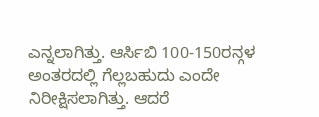ಎನ್ನಲಾಗಿತ್ತು. ಆರ್ಸಿಬಿ 100-150ರನ್ಗಳ ಅಂತರದಲ್ಲಿ ಗೆಲ್ಲಬಹುದು ಎಂದೇ ನಿರೀಕ್ಷಿಸಲಾಗಿತ್ತು. ಆದರೆ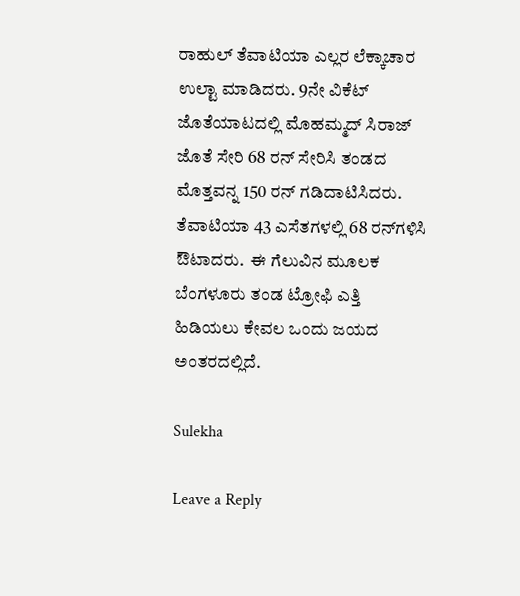ರಾಹುಲ್ ತೆವಾಟಿಯಾ ಎಲ್ಲರ ಲೆಕ್ಕಾಚಾರ ಉಲ್ಟಾ ಮಾಡಿದರು. 9ನೇ ವಿಕೆಟ್ ಜೊತೆಯಾಟದಲ್ಲಿ ಮೊಹಮ್ಮದ್ ಸಿರಾಜ್ ಜೊತೆ ಸೇರಿ 68 ರನ್ ಸೇರಿಸಿ ತಂಡದ ಮೊತ್ತವನ್ನ 150 ರನ್ ಗಡಿದಾಟಿಸಿದರು. ತೆವಾಟಿಯಾ 43 ಎಸೆತಗಳಲ್ಲಿ 68 ರನ್‌ಗಳಿಸಿ ಔಟಾದರು.  ಈ ಗೆಲುವಿನ ಮೂಲಕ ಬೆಂಗಳೂರು ತಂಡ ಟ್ರೋಫಿ ಎತ್ತಿ ಹಿಡಿಯಲು ಕೇವಲ ಒಂದು ಜಯದ ಅಂತರದಲ್ಲಿದೆ.

Sulekha

Leave a Reply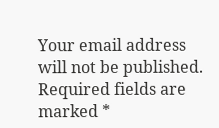Your email address will not be published. Required fields are marked *